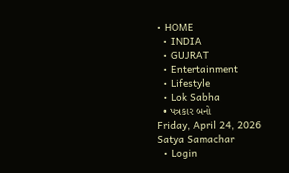• HOME
  • INDIA
  • GUJRAT
  • Entertainment
  • Lifestyle
  • Lok Sabha
  • પત્રકાર બનો
Friday, April 24, 2026
Satya Samachar
  • Login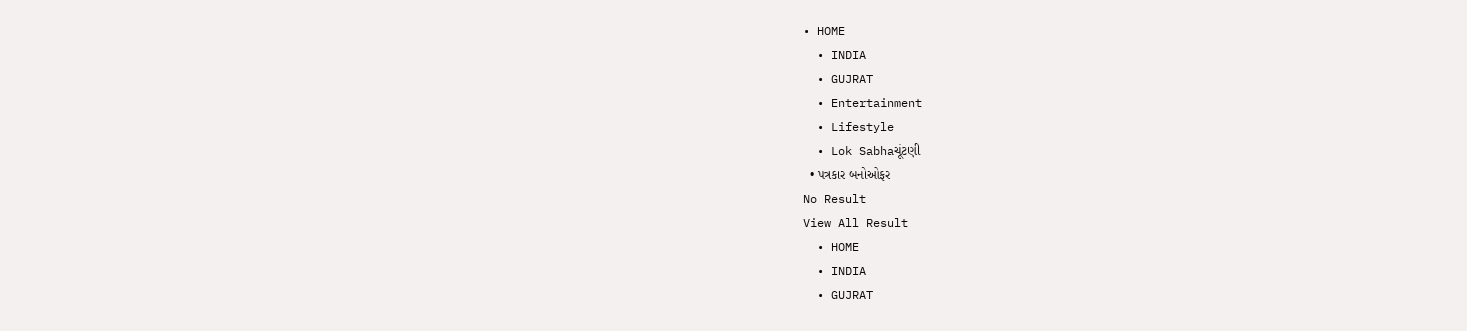• HOME
  • INDIA
  • GUJRAT
  • Entertainment
  • Lifestyle
  • Lok Sabhaચૂંટણી
  • પત્રકાર બનોઓફર
No Result
View All Result
  • HOME
  • INDIA
  • GUJRAT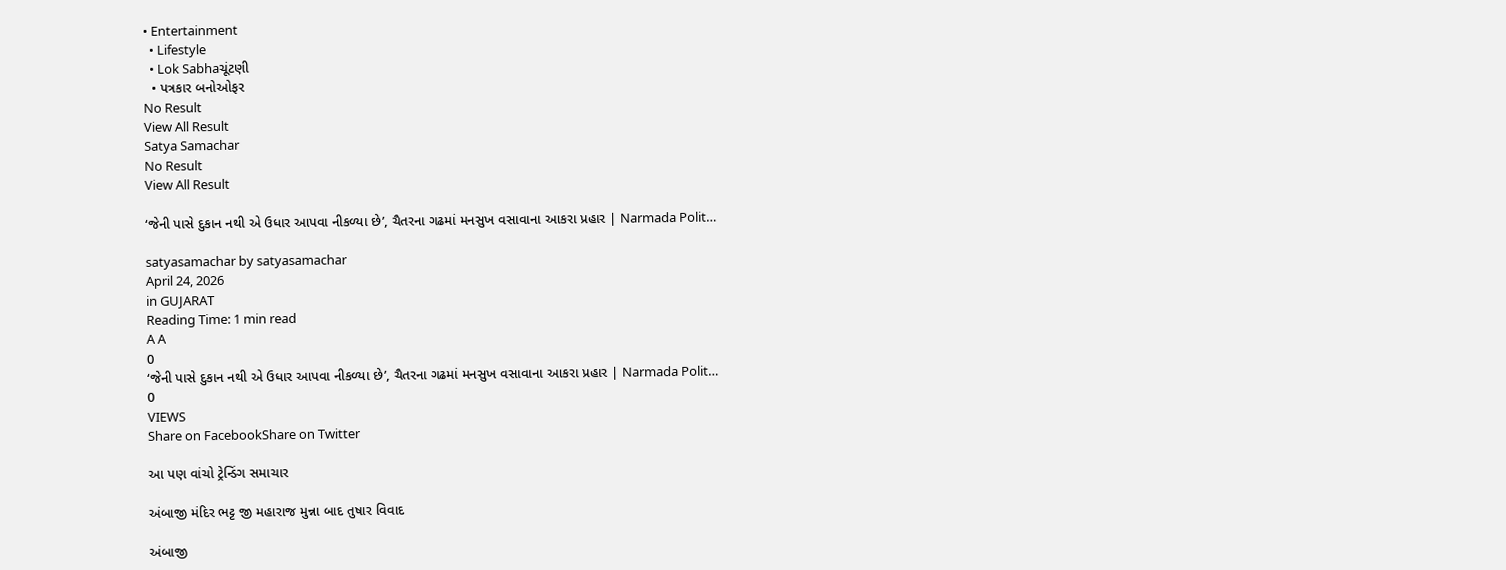• Entertainment
  • Lifestyle
  • Lok Sabhaચૂંટણી
  • પત્રકાર બનોઓફર
No Result
View All Result
Satya Samachar
No Result
View All Result

‘જેની પાસે દુકાન નથી એ ઉધાર આપવા નીકળ્યા છે’, ચૈતરના ગઢમાં મનસુખ વસાવાના આકરા પ્રહાર | Narmada Polit…

satyasamachar by satyasamachar
April 24, 2026
in GUJARAT
Reading Time: 1 min read
A A
0
‘જેની પાસે દુકાન નથી એ ઉધાર આપવા નીકળ્યા છે’, ચૈતરના ગઢમાં મનસુખ વસાવાના આકરા પ્રહાર | Narmada Polit…
0
VIEWS
Share on FacebookShare on Twitter

આ પણ વાંચો ટ્રેન્ડિંગ સમાચાર

અંબાજી મંદિર ભટ્ટ જી મહારાજ મુન્ના બાદ તુષાર વિવાદ

અંબાજી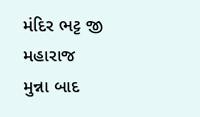મંદિર ભટ્ટ જી મહારાજ મુન્ના બાદ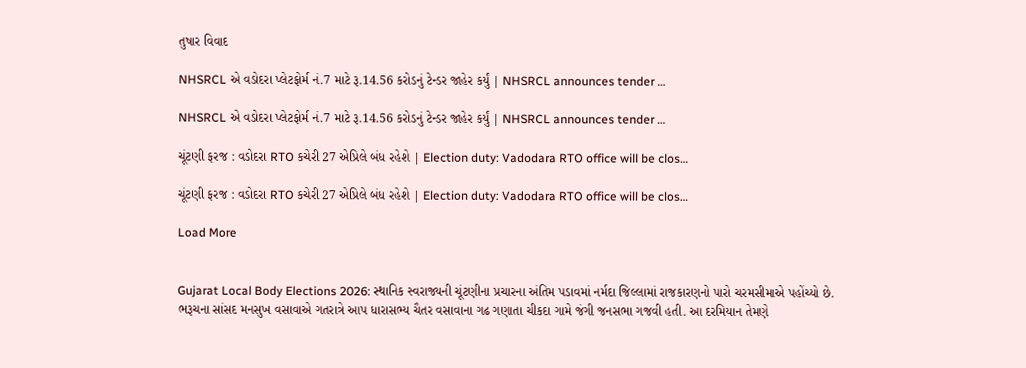તુષાર વિવાદ

NHSRCL એ વડોદરા પ્લેટફોર્મ નં.7 માટે રૂ.14.56 કરોડનું ટેન્ડર જાહેર કર્યું | NHSRCL announces tender …

NHSRCL એ વડોદરા પ્લેટફોર્મ નં.7 માટે રૂ.14.56 કરોડનું ટેન્ડર જાહેર કર્યું | NHSRCL announces tender …

ચૂંટણી ફરજ : વડોદરા RTO કચેરી 27 એપ્રિલે બંધ રહેશે | Election duty: Vadodara RTO office will be clos…

ચૂંટણી ફરજ : વડોદરા RTO કચેરી 27 એપ્રિલે બંધ રહેશે | Election duty: Vadodara RTO office will be clos…

Load More


Gujarat Local Body Elections 2026: સ્થાનિક સ્વરાજ્યની ચૂંટણીના પ્રચારના અંતિમ પડાવમાં નર્મદા જિલ્લામાં રાજકારણનો પારો ચરમસીમાએ પહોંચ્યો છે. ભરૂચના સાંસદ મનસુખ વસાવાએ ગતરાત્રે આપ ધારાસભ્ય ચૈતર વસાવાના ગઢ ગણાતા ચીકદા ગામે જંગી જનસભા ગજવી હતી. આ દરમિયાન તેમણે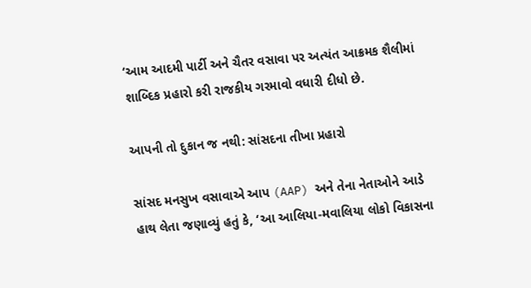‘આમ આદમી પાર્ટી અને ચૈતર વસાવા પર અત્યંત આક્રમક શૈલીમાં શાબ્દિક પ્રહારો કરી રાજકીય ગરમાવો વધારી દીધો છે.

આપની તો દુકાન જ નથી: સાંસદના તીખા પ્રહારો

સાંસદ મનસુખ વસાવાએ આપ (AAP) અને તેના નેતાઓને આડે હાથ લેતા જણાવ્યું હતું કે, ‘આ આલિયા-મવાલિયા લોકો વિકાસના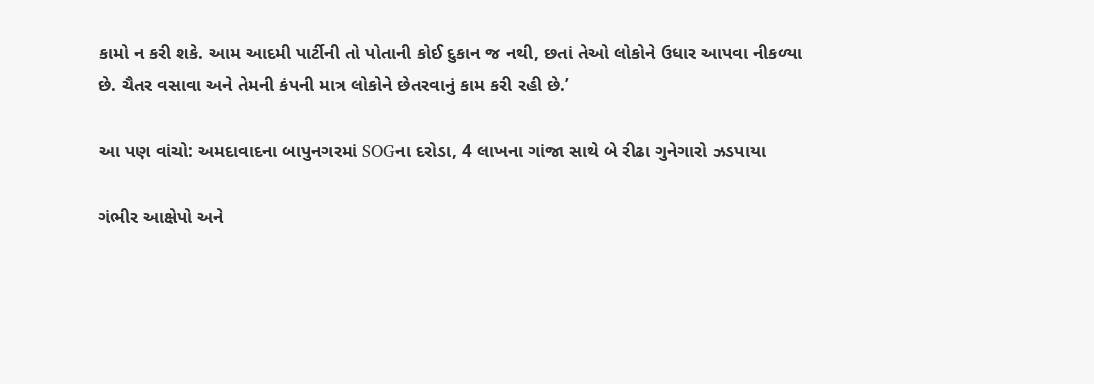કામો ન કરી શકે. આમ આદમી પાર્ટીની તો પોતાની કોઈ દુકાન જ નથી, છતાં તેઓ લોકોને ઉધાર આપવા નીકળ્યા છે. ચૈતર વસાવા અને તેમની કંપની માત્ર લોકોને છેતરવાનું કામ કરી રહી છે.’

આ પણ વાંચો: અમદાવાદના બાપુનગરમાં SOGના દરોડા, 4 લાખના ગાંજા સાથે બે રીઢા ગુનેગારો ઝડપાયા

ગંભીર આક્ષેપો અને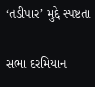‘તડીપાર’ મુદ્દે સ્પષ્ટતા

સભા દરમિયાન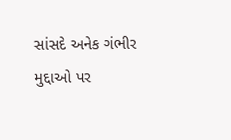સાંસદે અનેક ગંભીર મુદ્દાઓ પર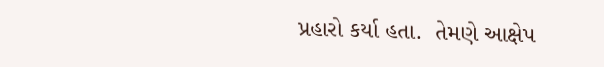પ્રહારો કર્યા હતા.  તેમણે આક્ષેપ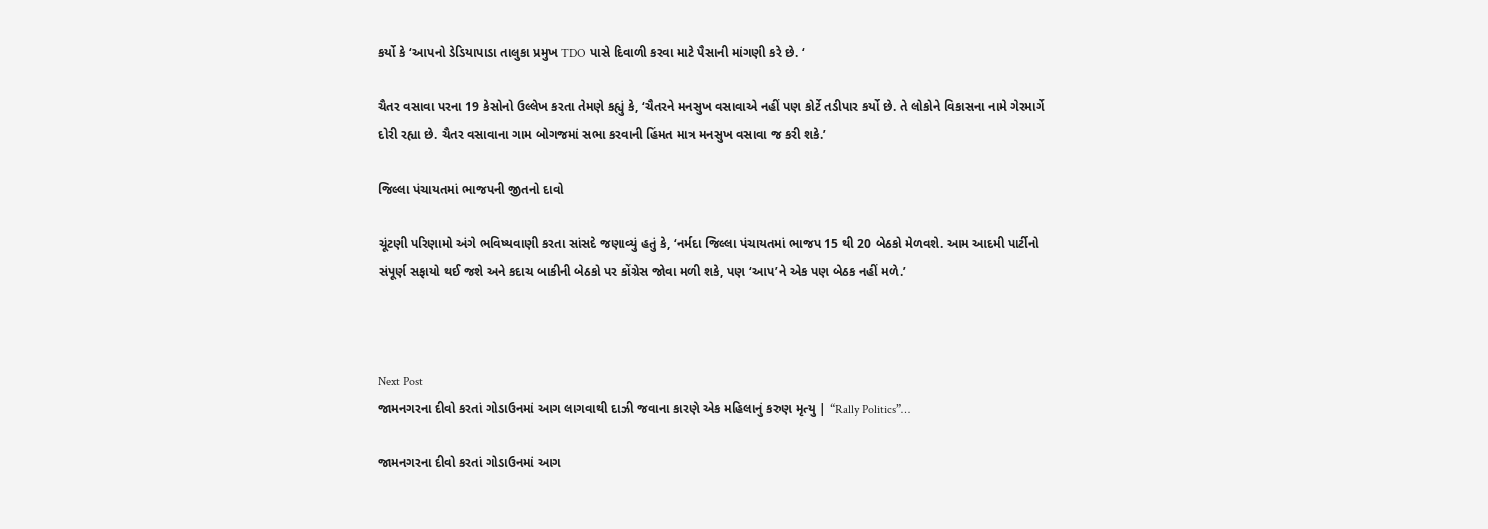કર્યો કે ‘આપનો ડેડિયાપાડા તાલુકા પ્રમુખ TDO પાસે દિવાળી કરવા માટે પૈસાની માંગણી કરે છે. ‘

ચૈતર વસાવા પરના 19 કેસોનો ઉલ્લેખ કરતા તેમણે કહ્યું કે, ‘ચૈતરને મનસુખ વસાવાએ નહીં પણ કોર્ટે તડીપાર કર્યો છે. તે લોકોને વિકાસના નામે ગેરમાર્ગે દોરી રહ્યા છે. ચૈતર વસાવાના ગામ બોગજમાં સભા કરવાની હિંમત માત્ર મનસુખ વસાવા જ કરી શકે.’

જિલ્લા પંચાયતમાં ભાજપની જીતનો દાવો

ચૂંટણી પરિણામો અંગે ભવિષ્યવાણી કરતા સાંસદે જણાવ્યું હતું કે, ‘નર્મદા જિલ્લા પંચાયતમાં ભાજપ 15 થી 20 બેઠકો મેળવશે. આમ આદમી પાર્ટીનો સંપૂર્ણ સફાયો થઈ જશે અને કદાચ બાકીની બેઠકો પર કોંગ્રેસ જોવા મળી શકે, પણ ‘આપ’ને એક પણ બેઠક નહીં મળે.’



Next Post
જામનગરના દીવો કરતાં ગોડાઉનમાં આગ લાગવાથી દાઝી જવાના કારણે એક મહિલાનું કરુણ મૃત્યુ | “Rally Politics”…

જામનગરના દીવો કરતાં ગોડાઉનમાં આગ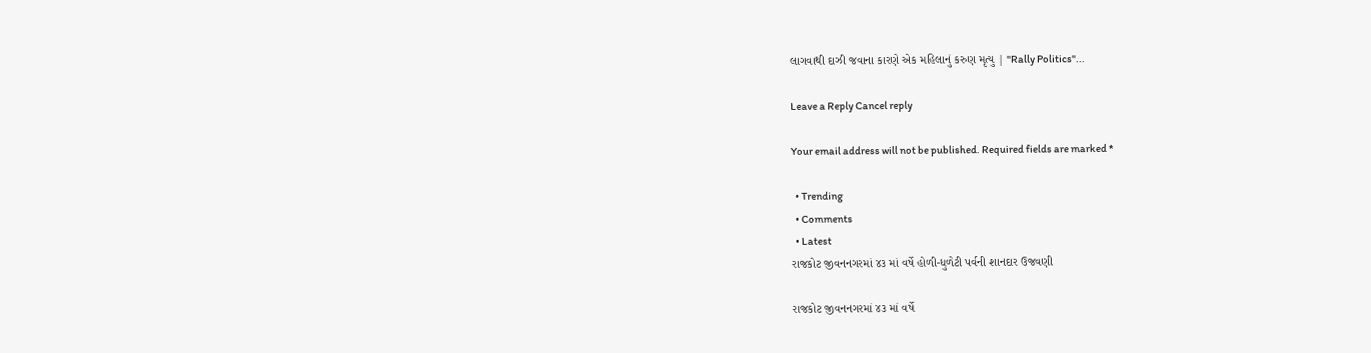લાગવાથી દાઝી જવાના કારણે એક મહિલાનું કરુણ મૃત્યુ | "Rally Politics"...

Leave a Reply Cancel reply

Your email address will not be published. Required fields are marked *

  • Trending
  • Comments
  • Latest
રાજકોટ જીવનનગરમાં ૪૩ માં વર્ષે હોળી-ધુળેટી પર્વની શાનદાર ઉજવણી

રાજકોટ જીવનનગરમાં ૪૩ માં વર્ષે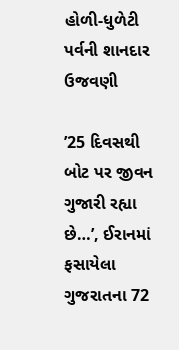હોળી-ધુળેટી પર્વની શાનદાર ઉજવણી

’25 દિવસથી બોટ પર જીવન ગુજારી રહ્યા છે…’, ઈરાનમાં ફસાયેલા ગુજરાતના 72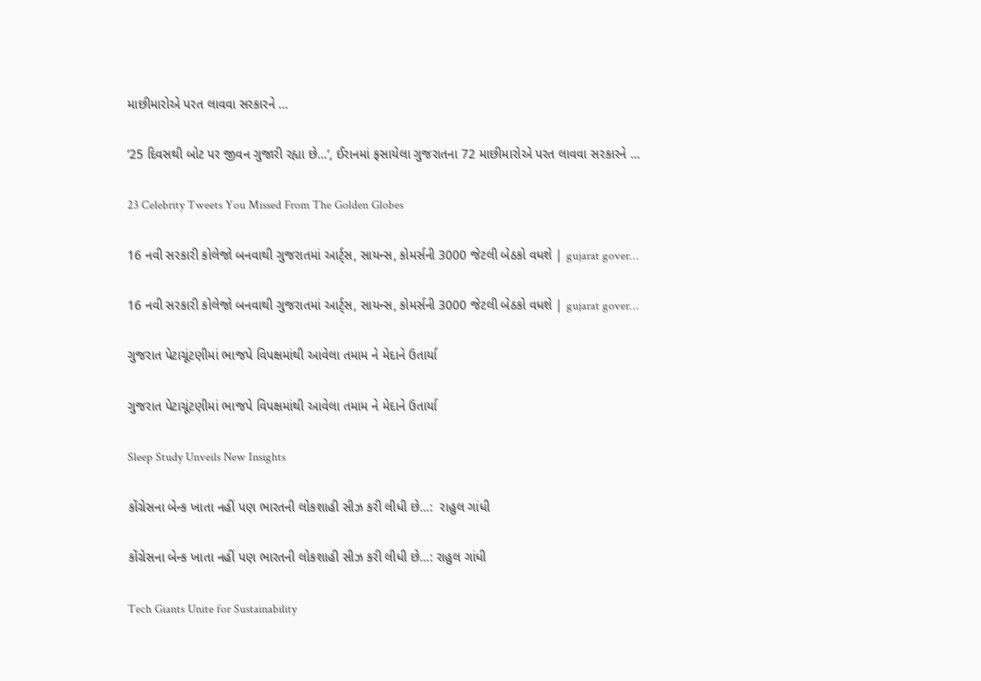માછીમારોએ પરત લાવવા સરકારને …

’25 દિવસથી બોટ પર જીવન ગુજારી રહ્યા છે…’, ઈરાનમાં ફસાયેલા ગુજરાતના 72 માછીમારોએ પરત લાવવા સરકારને …

23 Celebrity Tweets You Missed From The Golden Globes

16 નવી સરકારી કોલેજો બનવાથી ગુજરાતમાં આર્ટ્સ, સાયન્સ, કોમર્સની 3000 જેટલી બેઠકો વધશે | gujarat gover…

16 નવી સરકારી કોલેજો બનવાથી ગુજરાતમાં આર્ટ્સ, સાયન્સ, કોમર્સની 3000 જેટલી બેઠકો વધશે | gujarat gover…

ગુજરાત પેટાચૂંટણીમાં ભાજપે વિપક્ષમાંથી આવેલા તમામ ને મેદાને ઉતાર્યા

ગુજરાત પેટાચૂંટણીમાં ભાજપે વિપક્ષમાંથી આવેલા તમામ ને મેદાને ઉતાર્યા

Sleep Study Unveils New Insights

કોંગ્રેસના બેન્ક ખાતા નહીં પણ ભારતની લોકશાહી સીઝ કરી લીધી છે…:  રાહુલ ગાંધી

કોંગ્રેસના બેન્ક ખાતા નહીં પણ ભારતની લોકશાહી સીઝ કરી લીધી છે…: રાહુલ ગાંધી

Tech Giants Unite for Sustainability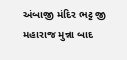અંબાજી મંદિર ભટ્ટ જી મહારાજ મુન્ના બાદ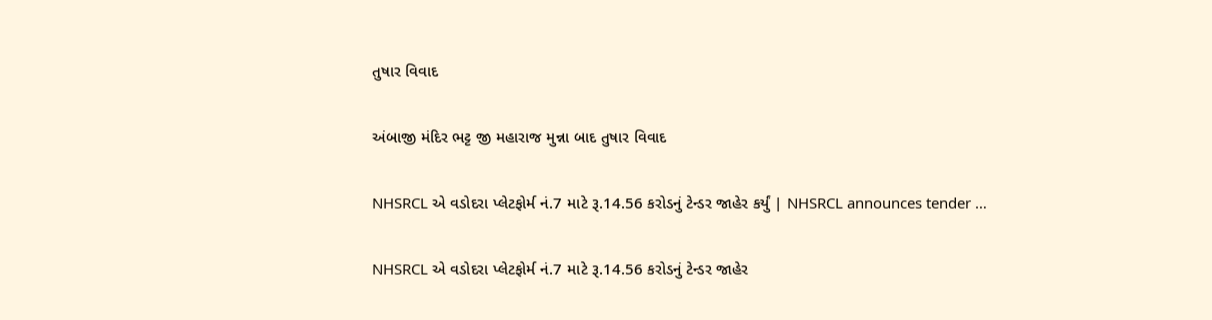તુષાર વિવાદ

અંબાજી મંદિર ભટ્ટ જી મહારાજ મુન્ના બાદ તુષાર વિવાદ

NHSRCL એ વડોદરા પ્લેટફોર્મ નં.7 માટે રૂ.14.56 કરોડનું ટેન્ડર જાહેર કર્યું | NHSRCL announces tender …

NHSRCL એ વડોદરા પ્લેટફોર્મ નં.7 માટે રૂ.14.56 કરોડનું ટેન્ડર જાહેર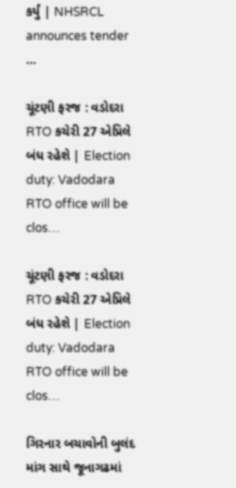કર્યું | NHSRCL announces tender …

ચૂંટણી ફરજ : વડોદરા RTO કચેરી 27 એપ્રિલે બંધ રહેશે | Election duty: Vadodara RTO office will be clos…

ચૂંટણી ફરજ : વડોદરા RTO કચેરી 27 એપ્રિલે બંધ રહેશે | Election duty: Vadodara RTO office will be clos…

ગિરનાર બચાવોની બુલંદ માંગ સાથે જૂનાગઢમાં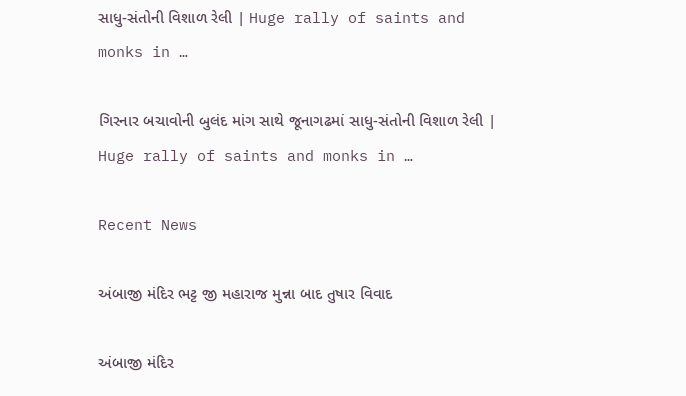સાધુ-સંતોની વિશાળ રેલી | Huge rally of saints and monks in …

ગિરનાર બચાવોની બુલંદ માંગ સાથે જૂનાગઢમાં સાધુ-સંતોની વિશાળ રેલી | Huge rally of saints and monks in …

Recent News

અંબાજી મંદિર ભટ્ટ જી મહારાજ મુન્ના બાદ તુષાર વિવાદ

અંબાજી મંદિર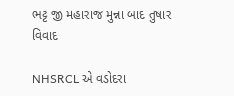ભટ્ટ જી મહારાજ મુન્ના બાદ તુષાર વિવાદ

NHSRCL એ વડોદરા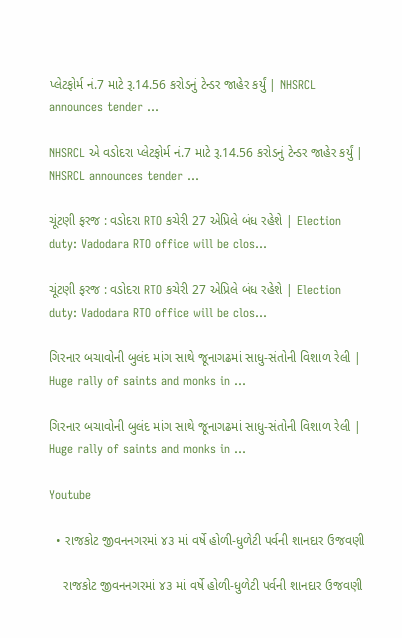પ્લેટફોર્મ નં.7 માટે રૂ.14.56 કરોડનું ટેન્ડર જાહેર કર્યું | NHSRCL announces tender …

NHSRCL એ વડોદરા પ્લેટફોર્મ નં.7 માટે રૂ.14.56 કરોડનું ટેન્ડર જાહેર કર્યું | NHSRCL announces tender …

ચૂંટણી ફરજ : વડોદરા RTO કચેરી 27 એપ્રિલે બંધ રહેશે | Election duty: Vadodara RTO office will be clos…

ચૂંટણી ફરજ : વડોદરા RTO કચેરી 27 એપ્રિલે બંધ રહેશે | Election duty: Vadodara RTO office will be clos…

ગિરનાર બચાવોની બુલંદ માંગ સાથે જૂનાગઢમાં સાધુ-સંતોની વિશાળ રેલી | Huge rally of saints and monks in …

ગિરનાર બચાવોની બુલંદ માંગ સાથે જૂનાગઢમાં સાધુ-સંતોની વિશાળ રેલી | Huge rally of saints and monks in …

Youtube

  • રાજકોટ જીવનનગરમાં ૪૩ માં વર્ષે હોળી-ધુળેટી પર્વની શાનદાર ઉજવણી

    રાજકોટ જીવનનગરમાં ૪૩ માં વર્ષે હોળી-ધુળેટી પર્વની શાનદાર ઉજવણી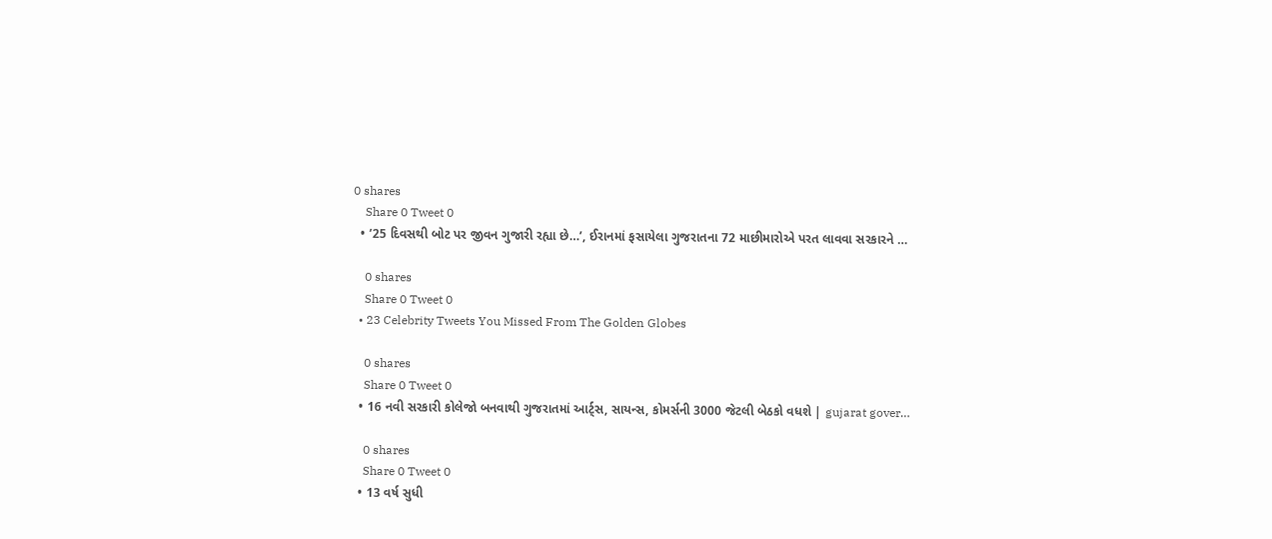0 shares
    Share 0 Tweet 0
  • ’25 દિવસથી બોટ પર જીવન ગુજારી રહ્યા છે…’, ઈરાનમાં ફસાયેલા ગુજરાતના 72 માછીમારોએ પરત લાવવા સરકારને …

    0 shares
    Share 0 Tweet 0
  • 23 Celebrity Tweets You Missed From The Golden Globes

    0 shares
    Share 0 Tweet 0
  • 16 નવી સરકારી કોલેજો બનવાથી ગુજરાતમાં આર્ટ્સ, સાયન્સ, કોમર્સની 3000 જેટલી બેઠકો વધશે | gujarat gover…

    0 shares
    Share 0 Tweet 0
  • 13 વર્ષ સુધી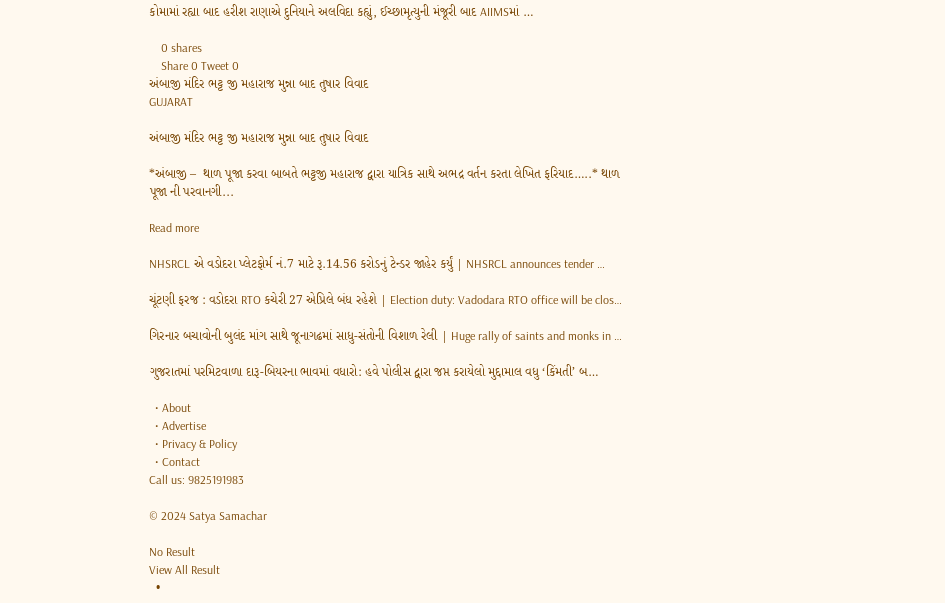કોમામાં રહ્યા બાદ હરીશ રાણાએ દુનિયાને અલવિદા કહ્યું, ઈચ્છામૃત્યુની મંજૂરી બાદ AIIMSમાં …

    0 shares
    Share 0 Tweet 0
અંબાજી મંદિર ભટ્ટ જી મહારાજ મુન્ના બાદ તુષાર વિવાદ
GUJARAT

અંબાજી મંદિર ભટ્ટ જી મહારાજ મુન્ના બાદ તુષાર વિવાદ

*અંબાજી –  થાળ પૂજા કરવા બાબતે ભટ્ટજી મહારાજ દ્વારા યાત્રિક સાથે અભદ્ર વર્તન કરતા લેખિત ફરિયાદ…..* થાળ પૂજા ની પરવાનગી...

Read more

NHSRCL એ વડોદરા પ્લેટફોર્મ નં.7 માટે રૂ.14.56 કરોડનું ટેન્ડર જાહેર કર્યું | NHSRCL announces tender …

ચૂંટણી ફરજ : વડોદરા RTO કચેરી 27 એપ્રિલે બંધ રહેશે | Election duty: Vadodara RTO office will be clos…

ગિરનાર બચાવોની બુલંદ માંગ સાથે જૂનાગઢમાં સાધુ-સંતોની વિશાળ રેલી | Huge rally of saints and monks in …

ગુજરાતમાં પરમિટવાળા દારૂ-બિયરના ભાવમાં વધારો: હવે પોલીસ દ્વારા જપ્ત કરાયેલો મુદ્દામાલ વધુ ‘કિંમતી’ બ…

  • About
  • Advertise
  • Privacy & Policy
  • Contact
Call us: 9825191983

© 2024 Satya Samachar

No Result
View All Result
  •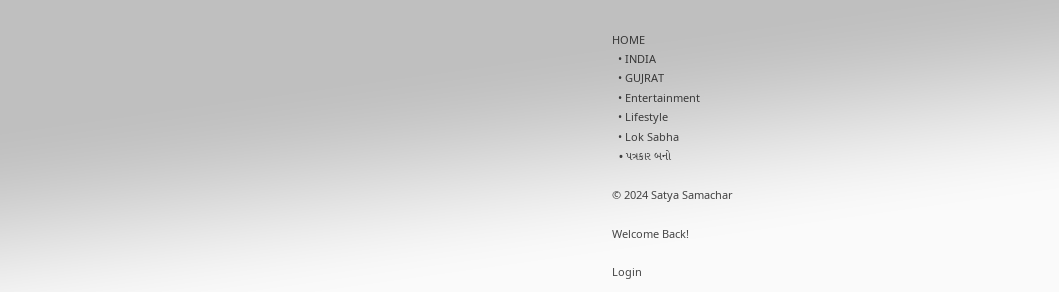HOME
  • INDIA
  • GUJRAT
  • Entertainment
  • Lifestyle
  • Lok Sabha
  • પત્રકાર બનો

© 2024 Satya Samachar

Welcome Back!

Login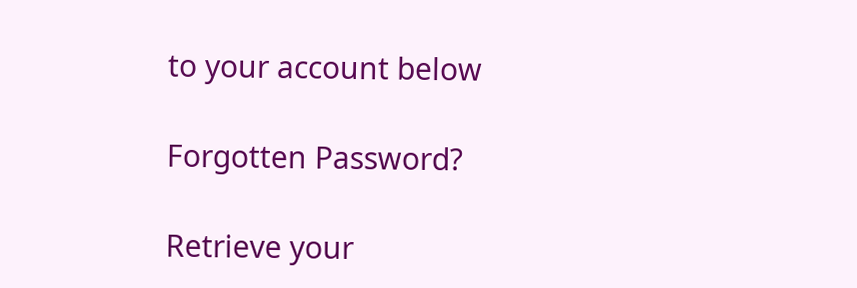to your account below

Forgotten Password?

Retrieve your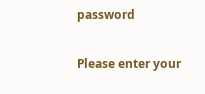password

Please enter your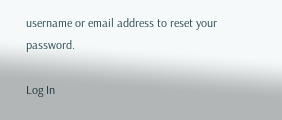username or email address to reset your password.

Log In